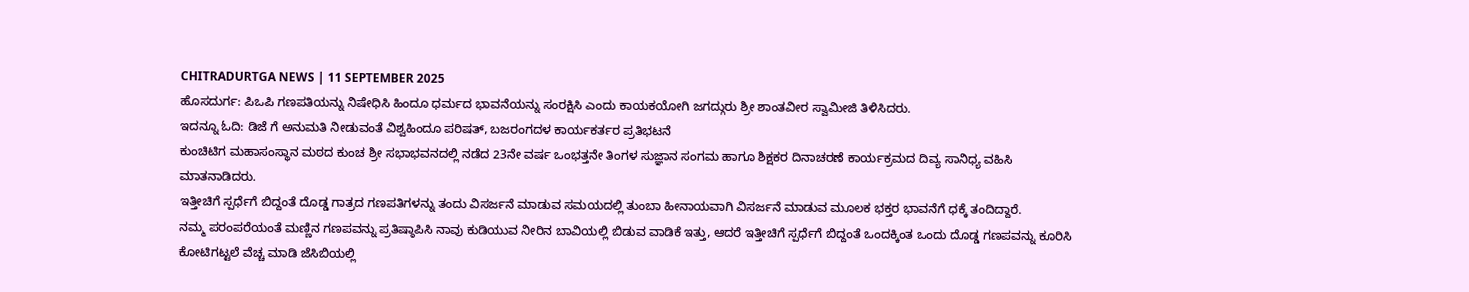CHITRADURTGA NEWS | 11 SEPTEMBER 2025
ಹೊಸದುರ್ಗ: ಪಿಒಪಿ ಗಣಪತಿಯನ್ನು ನಿಷೇಧಿಸಿ ಹಿಂದೂ ಧರ್ಮದ ಭಾವನೆಯನ್ನು ಸಂರಕ್ಷಿಸಿ ಎಂದು ಕಾಯಕಯೋಗಿ ಜಗದ್ಗುರು ಶ್ರೀ ಶಾಂತವೀರ ಸ್ವಾಮೀಜಿ ತಿಳಿಸಿದರು.
ಇದನ್ನೂ ಓದಿ: ಡಿಜೆ ಗೆ ಅನುಮತಿ ನೀಡುವಂತೆ ವಿಶ್ವಹಿಂದೂ ಪರಿಷತ್, ಬಜರಂಗದಳ ಕಾರ್ಯಕರ್ತರ ಪ್ರತಿಭಟನೆ
ಕುಂಚಿಟಿಗ ಮಹಾಸಂಸ್ಥಾನ ಮಠದ ಕುಂಚ ಶ್ರೀ ಸಭಾಭವನದಲ್ಲಿ ನಡೆದ 23ನೇ ವರ್ಷ ಒಂಭತ್ತನೇ ತಿಂಗಳ ಸುಜ್ಞಾನ ಸಂಗಮ ಹಾಗೂ ಶಿಕ್ಷಕರ ದಿನಾಚರಣೆ ಕಾರ್ಯಕ್ರಮದ ದಿವ್ಯ ಸಾನಿಧ್ಯ ವಹಿಸಿ ಮಾತನಾಡಿದರು.
ಇತ್ತೀಚಿಗೆ ಸ್ಪರ್ಧೆಗೆ ಬಿದ್ದಂತೆ ದೊಡ್ಡ ಗಾತ್ರದ ಗಣಪತಿಗಳನ್ನು ತಂದು ವಿಸರ್ಜನೆ ಮಾಡುವ ಸಮಯದಲ್ಲಿ ತುಂಬಾ ಹೀನಾಯವಾಗಿ ವಿಸರ್ಜನೆ ಮಾಡುವ ಮೂಲಕ ಭಕ್ತರ ಭಾವನೆಗೆ ಧಕ್ಕೆ ತಂದಿದ್ದಾರೆ.
ನಮ್ಮ ಪರಂಪರೆಯಂತೆ ಮಣ್ಣಿನ ಗಣಪವನ್ನು ಪ್ರತಿಷ್ಠಾಪಿಸಿ ನಾವು ಕುಡಿಯುವ ನೀರಿನ ಬಾವಿಯಲ್ಲಿ ಬಿಡುವ ವಾಡಿಕೆ ಇತ್ತು, ಆದರೆ ಇತ್ತೀಚಿಗೆ ಸ್ಪರ್ಧೆಗೆ ಬಿದ್ದಂತೆ ಒಂದಕ್ಕಿಂತ ಒಂದು ದೊಡ್ಡ ಗಣಪವನ್ನು ಕೂರಿಸಿ ಕೋಟಿಗಟ್ಟಲೆ ವೆಚ್ಚ ಮಾಡಿ ಜೆಸಿಬಿಯಲ್ಲಿ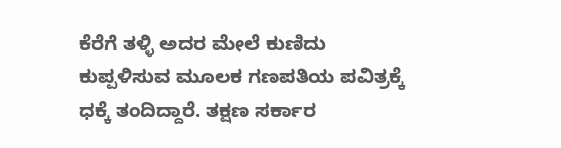ಕೆರೆಗೆ ತಳ್ಳಿ ಅದರ ಮೇಲೆ ಕುಣಿದು ಕುಪ್ಪಳಿಸುವ ಮೂಲಕ ಗಣಪತಿಯ ಪವಿತ್ರಕ್ಕೆ ಧಕ್ಕೆ ತಂದಿದ್ದಾರೆ. ತಕ್ಷಣ ಸರ್ಕಾರ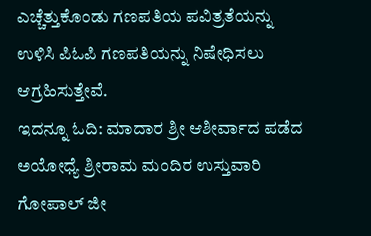ಎಚ್ಚೆತ್ತುಕೊಂಡು ಗಣಪತಿಯ ಪವಿತ್ರತೆಯನ್ನು ಉಳಿಸಿ ಪಿಓಪಿ ಗಣಪತಿಯನ್ನು ನಿಷೇಧಿಸಲು ಆಗ್ರಹಿಸುತ್ತೇವೆ.
ಇದನ್ನೂ ಓದಿ: ಮಾದಾರ ಶ್ರೀ ಆಶೀರ್ವಾದ ಪಡೆದ ಅಯೋಧ್ಯೆ ಶ್ರೀರಾಮ ಮಂದಿರ ಉಸ್ತುವಾರಿ ಗೋಪಾಲ್ ಜೀ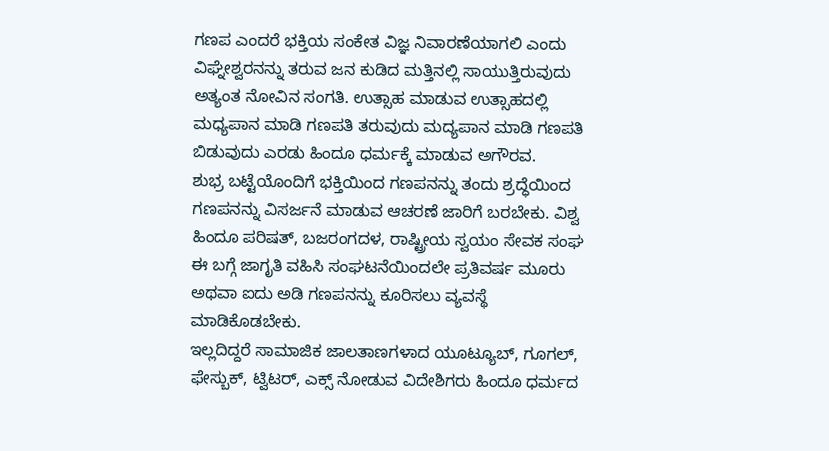ಗಣಪ ಎಂದರೆ ಭಕ್ತಿಯ ಸಂಕೇತ ವಿಜ್ಞ ನಿವಾರಣೆಯಾಗಲಿ ಎಂದು ವಿಘ್ನೇಶ್ವರನನ್ನು ತರುವ ಜನ ಕುಡಿದ ಮತ್ತಿನಲ್ಲಿ ಸಾಯುತ್ತಿರುವುದು ಅತ್ಯಂತ ನೋವಿನ ಸಂಗತಿ. ಉತ್ಸಾಹ ಮಾಡುವ ಉತ್ಸಾಹದಲ್ಲಿ ಮಧ್ಯಪಾನ ಮಾಡಿ ಗಣಪತಿ ತರುವುದು ಮದ್ಯಪಾನ ಮಾಡಿ ಗಣಪತಿ ಬಿಡುವುದು ಎರಡು ಹಿಂದೂ ಧರ್ಮಕ್ಕೆ ಮಾಡುವ ಅಗೌರವ.
ಶುಭ್ರ ಬಟ್ಟೆಯೊಂದಿಗೆ ಭಕ್ತಿಯಿಂದ ಗಣಪನನ್ನು ತಂದು ಶ್ರದ್ಧೆಯಿಂದ ಗಣಪನನ್ನು ವಿಸರ್ಜನೆ ಮಾಡುವ ಆಚರಣೆ ಜಾರಿಗೆ ಬರಬೇಕು. ವಿಶ್ವ ಹಿಂದೂ ಪರಿಷತ್, ಬಜರಂಗದಳ, ರಾಷ್ಟ್ರೀಯ ಸ್ವಯಂ ಸೇವಕ ಸಂಘ ಈ ಬಗ್ಗೆ ಜಾಗೃತಿ ವಹಿಸಿ ಸಂಘಟನೆಯಿಂದಲೇ ಪ್ರತಿವರ್ಷ ಮೂರು ಅಥವಾ ಐದು ಅಡಿ ಗಣಪನನ್ನು ಕೂರಿಸಲು ವ್ಯವಸ್ಥೆ ಮಾಡಿಕೊಡಬೇಕು.
ಇಲ್ಲದಿದ್ದರೆ ಸಾಮಾಜಿಕ ಜಾಲತಾಣಗಳಾದ ಯೂಟ್ಯೂಬ್, ಗೂಗಲ್, ಫೇಸ್ಬುಕ್, ಟ್ವಿಟರ್, ಎಕ್ಸ್ ನೋಡುವ ವಿದೇಶಿಗರು ಹಿಂದೂ ಧರ್ಮದ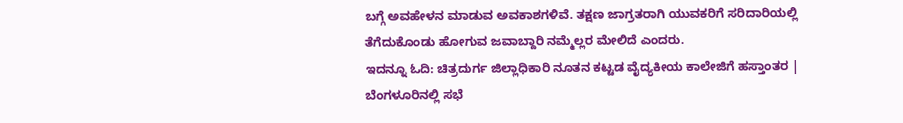ಬಗ್ಗೆ ಅವಹೇಳನ ಮಾಡುವ ಅವಕಾಶಗಳಿವೆ. ತಕ್ಷಣ ಜಾಗ್ರತರಾಗಿ ಯುವಕರಿಗೆ ಸರಿದಾರಿಯಲ್ಲಿ ತೆಗೆದುಕೊಂಡು ಹೋಗುವ ಜವಾಬ್ದಾರಿ ನಮ್ಮೆಲ್ಲರ ಮೇಲಿದೆ ಎಂದರು.
ಇದನ್ನೂ ಓದಿ: ಚಿತ್ರದುರ್ಗ ಜಿಲ್ಲಾಧಿಕಾರಿ ನೂತನ ಕಟ್ಟಡ ವೈದ್ಯಕೀಯ ಕಾಲೇಜಿಗೆ ಹಸ್ತಾಂತರ | ಬೆಂಗಳೂರಿನಲ್ಲಿ ಸಭೆ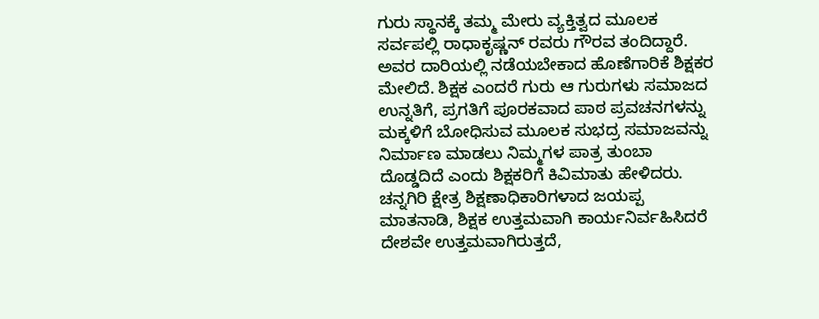ಗುರು ಸ್ಥಾನಕ್ಕೆ ತಮ್ಮ ಮೇರು ವ್ಯಕ್ತಿತ್ವದ ಮೂಲಕ ಸರ್ವಪಲ್ಲಿ ರಾಧಾಕೃಷ್ಣನ್ ರವರು ಗೌರವ ತಂದಿದ್ದಾರೆ. ಅವರ ದಾರಿಯಲ್ಲಿ ನಡೆಯಬೇಕಾದ ಹೊಣೆಗಾರಿಕೆ ಶಿಕ್ಷಕರ ಮೇಲಿದೆ. ಶಿಕ್ಷಕ ಎಂದರೆ ಗುರು ಆ ಗುರುಗಳು ಸಮಾಜದ ಉನ್ನತಿಗೆ, ಪ್ರಗತಿಗೆ ಪೂರಕವಾದ ಪಾಠ ಪ್ರವಚನಗಳನ್ನು ಮಕ್ಕಳಿಗೆ ಬೋಧಿಸುವ ಮೂಲಕ ಸುಭದ್ರ ಸಮಾಜವನ್ನು ನಿರ್ಮಾಣ ಮಾಡಲು ನಿಮ್ಮಗಳ ಪಾತ್ರ ತುಂಬಾ ದೊಡ್ಡದಿದೆ ಎಂದು ಶಿಕ್ಷಕರಿಗೆ ಕಿವಿಮಾತು ಹೇಳಿದರು.
ಚನ್ನಗಿರಿ ಕ್ಷೇತ್ರ ಶಿಕ್ಷಣಾಧಿಕಾರಿಗಳಾದ ಜಯಪ್ಪ ಮಾತನಾಡಿ, ಶಿಕ್ಷಕ ಉತ್ತಮವಾಗಿ ಕಾರ್ಯನಿರ್ವಹಿಸಿದರೆ ದೇಶವೇ ಉತ್ತಮವಾಗಿರುತ್ತದೆ,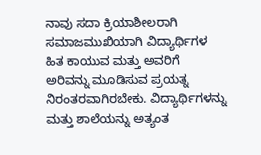ನಾವು ಸದಾ ಕ್ರಿಯಾಶೀಲರಾಗಿ ಸಮಾಜಮುಖಿಯಾಗಿ ವಿದ್ಯಾರ್ಥಿಗಳ ಹಿತ ಕಾಯುವ ಮತ್ತು ಅವರಿಗೆ ಅರಿವನ್ನು ಮೂಡಿಸುವ ಪ್ರಯತ್ನ ನಿರಂತರವಾಗಿರಬೇಕು. ವಿದ್ಯಾರ್ಥಿಗಳನ್ನು ಮತ್ತು ಶಾಲೆಯನ್ನು ಅತ್ಯಂತ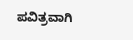ಪವಿತ್ರವಾಗಿ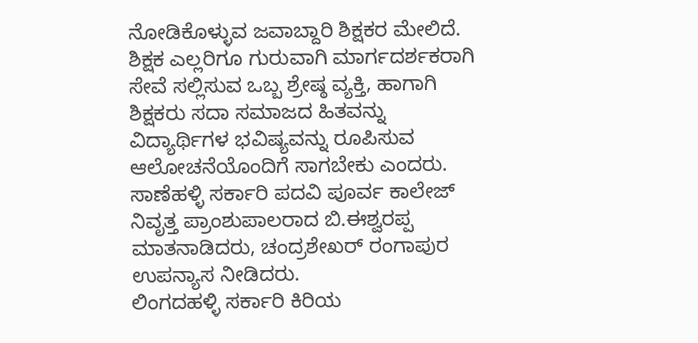ನೋಡಿಕೊಳ್ಳುವ ಜವಾಬ್ದಾರಿ ಶಿಕ್ಷಕರ ಮೇಲಿದೆ.
ಶಿಕ್ಷಕ ಎಲ್ಲರಿಗೂ ಗುರುವಾಗಿ ಮಾರ್ಗದರ್ಶಕರಾಗಿ ಸೇವೆ ಸಲ್ಲಿಸುವ ಒಬ್ಬ ಶ್ರೇಷ್ಠ ವ್ಯಕ್ತಿ, ಹಾಗಾಗಿ ಶಿಕ್ಷಕರು ಸದಾ ಸಮಾಜದ ಹಿತವನ್ನು ವಿದ್ಯಾರ್ಥಿಗಳ ಭವಿಷ್ಯವನ್ನು ರೂಪಿಸುವ ಆಲೋಚನೆಯೊಂದಿಗೆ ಸಾಗಬೇಕು ಎಂದರು.
ಸಾಣೆಹಳ್ಳಿ ಸರ್ಕಾರಿ ಪದವಿ ಪೂರ್ವ ಕಾಲೇಜ್ ನಿವೃತ್ತ ಪ್ರಾಂಶುಪಾಲರಾದ ಬಿ.ಈಶ್ವರಪ್ಪ ಮಾತನಾಡಿದರು, ಚಂದ್ರಶೇಖರ್ ರಂಗಾಪುರ ಉಪನ್ಯಾಸ ನೀಡಿದರು.
ಲಿಂಗದಹಳ್ಳಿ ಸರ್ಕಾರಿ ಕಿರಿಯ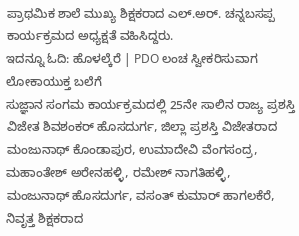ಪ್ರಾಥಮಿಕ ಶಾಲೆ ಮುಖ್ಯ ಶಿಕ್ಷಕರಾದ ಎಲ್.ಅರ್. ಚನ್ನಬಸಪ್ಪ ಕಾರ್ಯಕ್ರಮದ ಅಧ್ಯಕ್ಷತೆ ವಹಿಸಿದ್ದರು.
ಇದನ್ನೂ ಓದಿ: ಹೊಳಲ್ಕೆರೆ | PDO ಲಂಚ ಸ್ವೀಕರಿಸುವಾಗ ಲೋಕಾಯುಕ್ತ ಬಲೆಗೆ
ಸುಜ್ಞಾನ ಸಂಗಮ ಕಾರ್ಯಕ್ರಮದಲ್ಲಿ 25ನೇ ಸಾಲಿನ ರಾಜ್ಯ ಪ್ರಶಸ್ತಿ ವಿಜೇತ ಶಿವಶಂಕರ್ ಹೊಸದುರ್ಗ, ಜಿಲ್ಲಾ ಪ್ರಶಸ್ತಿ ವಿಜೇತರಾದ ಮಂಜುನಾಥ್ ಕೊಂಡಾಪುರ, ಉಮಾದೇವಿ ವೆಂಗಸಂದ್ರ, ಮಹಾಂತೇಶ್ ಅರೇನಹಳ್ಳಿ, ರಮೇಶ್ ನಾಗತಿಹಳ್ಳಿ, ಮಂಜುನಾಥ್ ಹೊಸದುರ್ಗ, ವಸಂತ್ ಕುಮಾರ್ ಹಾಗಲಕೆರೆ, ನಿವೃತ್ತ ಶಿಕ್ಷಕರಾದ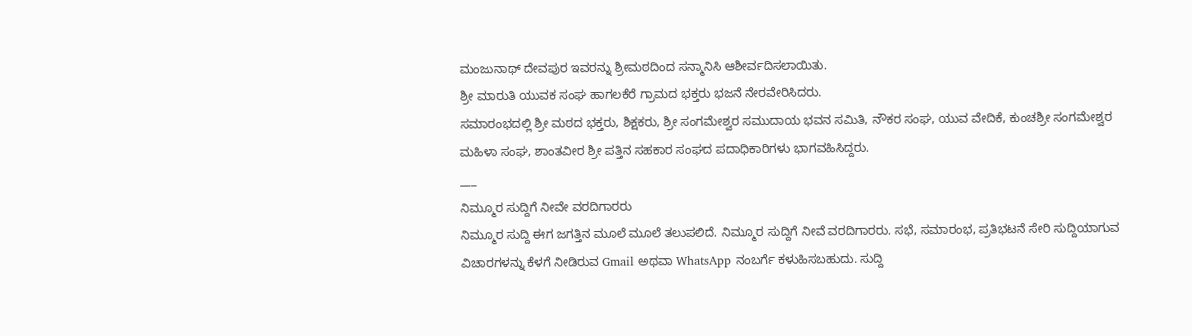ಮಂಜುನಾಥ್ ದೇವಪುರ ಇವರನ್ನು ಶ್ರೀಮಠದಿಂದ ಸನ್ಮಾನಿಸಿ ಆಶೀರ್ವದಿಸಲಾಯಿತು.
ಶ್ರೀ ಮಾರುತಿ ಯುವಕ ಸಂಘ ಹಾಗಲಕೆರೆ ಗ್ರಾಮದ ಭಕ್ತರು ಭಜನೆ ನೇರವೇರಿಸಿದರು.
ಸಮಾರಂಭದಲ್ಲಿ ಶ್ರೀ ಮಠದ ಭಕ್ತರು, ಶಿಕ್ಷಕರು, ಶ್ರೀ ಸಂಗಮೇಶ್ವರ ಸಮುದಾಯ ಭವನ ಸಮಿತಿ, ನೌಕರ ಸಂಘ, ಯುವ ವೇದಿಕೆ, ಕುಂಚಶ್ರೀ ಸಂಗಮೇಶ್ವರ ಮಹಿಳಾ ಸಂಘ, ಶಾಂತವೀರ ಶ್ರೀ ಪತ್ತಿನ ಸಹಕಾರ ಸಂಘದ ಪದಾಧಿಕಾರಿಗಳು ಭಾಗವಹಿಸಿದ್ದರು.
___
ನಿಮ್ಮೂರ ಸುದ್ದಿಗೆ ನೀವೇ ವರದಿಗಾರರು
ನಿಮ್ಮೂರ ಸುದ್ದಿ ಈಗ ಜಗತ್ತಿನ ಮೂಲೆ ಮೂಲೆ ತಲುಪಲಿದೆ. ನಿಮ್ಮೂರ ಸುದ್ದಿಗೆ ನೀವೆ ವರದಿಗಾರರು. ಸಭೆ, ಸಮಾರಂಭ, ಪ್ರತಿಭಟನೆ ಸೇರಿ ಸುದ್ದಿಯಾಗುವ ವಿಚಾರಗಳನ್ನು ಕೆಳಗೆ ನೀಡಿರುವ Gmail ಅಥವಾ WhatsApp ನಂಬರ್ಗೆ ಕಳುಹಿಸಬಹುದು. ಸುದ್ದಿ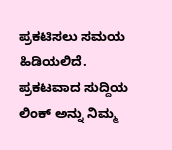ಪ್ರಕಟಿಸಲು ಸಮಯ ಹಿಡಿಯಲಿದೆ. ಪ್ರಕಟವಾದ ಸುದ್ದಿಯ ಲಿಂಕ್ ಅನ್ನು ನಿಮ್ಮ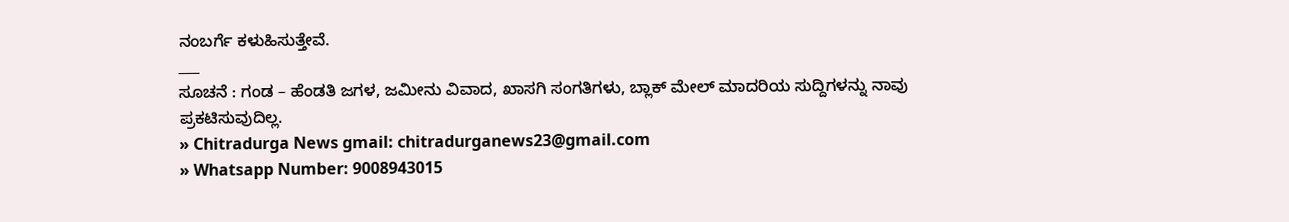ನಂಬರ್ಗೆ ಕಳುಹಿಸುತ್ತೇವೆ.
___
ಸೂಚನೆ : ಗಂಡ – ಹೆಂಡತಿ ಜಗಳ, ಜಮೀನು ವಿವಾದ, ಖಾಸಗಿ ಸಂಗತಿಗಳು, ಬ್ಲಾಕ್ ಮೇಲ್ ಮಾದರಿಯ ಸುದ್ದಿಗಳನ್ನು ನಾವು ಪ್ರಕಟಿಸುವುದಿಲ್ಲ.
» Chitradurga News gmail: chitradurganews23@gmail.com
» Whatsapp Number: 9008943015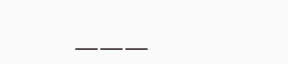___